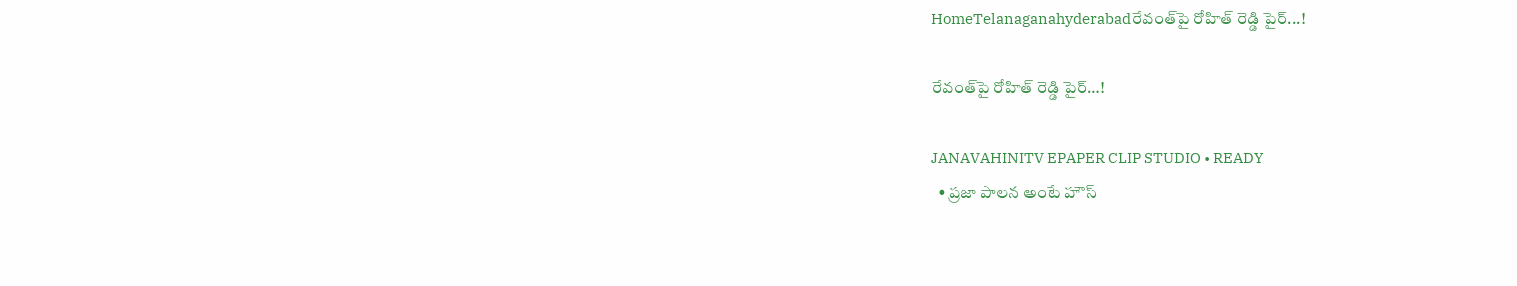HomeTelanaganahyderabadరేవంత్‌పై రోహిత్ రెడ్డి పైర్...!

రేవంత్‌పై రోహిత్ రెడ్డి పైర్…!

JANAVAHINITV EPAPER CLIP STUDIO • READY
  • ప్రజా పాలన అంటే హౌస్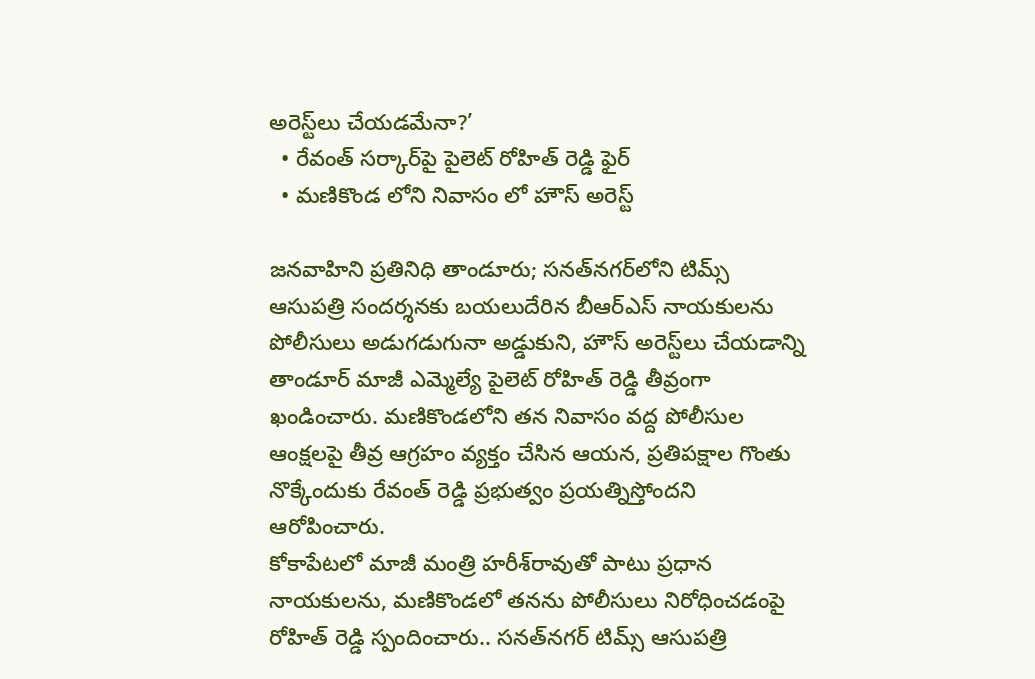అరెస్ట్‌లు చేయడమేనా?’
  • రేవంత్ సర్కార్‌పై పైలెట్ రోహిత్ రెడ్డి ఫైర్
  • మణికొండ లోని నివాసం లో హౌస్ అరెస్ట్

జనవాహిని ప్రతినిధి తాండూరు; సనత్‌నగర్‌లోని టిమ్స్ ఆసుపత్రి సందర్శనకు బయలుదేరిన బీఆర్‌ఎస్ నాయకులను పోలీసులు అడుగడుగునా అడ్డుకుని, హౌస్ అరెస్ట్‌లు చేయడాన్ని తాండూర్ మాజీ ఎమ్మెల్యే పైలెట్ రోహిత్ రెడ్డి తీవ్రంగా ఖండించారు. మణికొండలోని తన నివాసం వద్ద పోలీసుల ఆంక్షలపై తీవ్ర ఆగ్రహం వ్యక్తం చేసిన ఆయన, ప్రతిపక్షాల గొంతు నొక్కేందుకు రేవంత్ రెడ్డి ప్రభుత్వం ప్రయత్నిస్తోందని ఆరోపించారు.
కోకాపేటలో మాజీ మంత్రి హరీశ్‌రావుతో పాటు ప్రధాన నాయకులను, మణికొండలో తనను పోలీసులు నిరోధించడంపై రోహిత్ రెడ్డి స్పందించారు.. సనత్‌నగర్‌ టిమ్స్ ఆసుపత్రి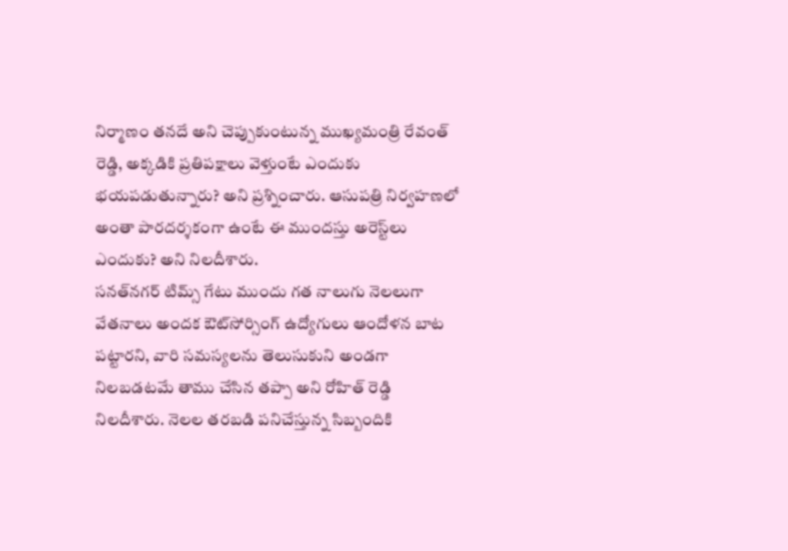నిర్మాణం తనదే అని చెప్పుకుంటున్న ముఖ్యమంత్రి రేవంత్ రెడ్డి, అక్కడికి ప్రతిపక్షాలు వెళ్తుంటే ఎందుకు భయపడుతున్నారు? అని ప్రశ్నించారు. ఆసుపత్రి నిర్వహణలో అంతా పారదర్శకంగా ఉంటే ఈ ముందస్తు అరెస్ట్‌లు ఎందుకు? అని నిలదీశారు.
సనత్‌నగర్‌ టిమ్స్ గేటు ముందు గత నాలుగు నెలలుగా వేతనాలు అందక ఔట్‌సోర్సింగ్ ఉద్యోగులు ఆందోళన బాట పట్టారని, వారి సమస్యలను తెలుసుకుని అండగా నిలబడటమే తాము చేసిన తప్పా అని రోహిత్ రెడ్డి నిలదీశారు. నెలల తరబడి పనిచేస్తున్న సిబ్బందికి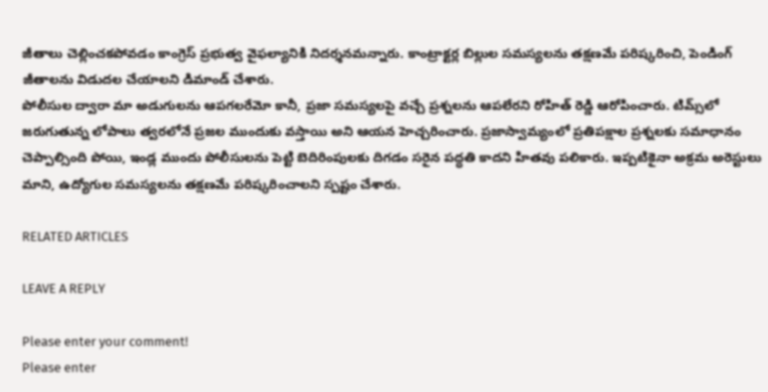జీతాలు చెల్లించకపోవడం కాంగ్రెస్ ప్రభుత్వ వైఫల్యానికి నిదర్శనమన్నారు. కాంట్రాక్టర్ల బిల్లుల సమస్యలను తక్షణమే పరిష్కరించి, పెండింగ్ జీతాలను విడుదల చేయాలని డిమాండ్ చేశారు.
పోలీసుల ద్వారా మా అడుగులను ఆపగలరేమో కానీ, ప్రజా సమస్యలపై వచ్చే ప్రశ్నలను ఆపలేరని రోహిత్ రెడ్డి ఆరోపించారు. టిమ్స్‌లో జరుగుతున్న లోపాలు త్వరలోనే ప్రజల ముందుకు వస్తాయి అని ఆయన హెచ్చరించారు. ప్రజాస్వామ్యంలో ప్రతిపక్షాల ప్రశ్నలకు సమాధానం చెప్పాల్సింది పోయి, ఇండ్ల ముందు పోలీసులను పెట్టి బెదిరింపులకు దిగడం సరైన పద్ధతి కాదని హితవు పలికారు. ఇప్పటికైనా అక్రమ అరెస్టులు మాని, ఉద్యోగుల సమస్యలను తక్షణమే పరిష్కరించాలని స్పష్టం చేశారు.

RELATED ARTICLES

LEAVE A REPLY

Please enter your comment!
Please enter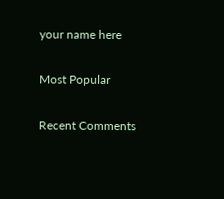your name here

Most Popular

Recent Comments